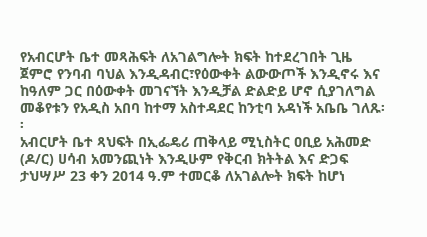የአብርሆት ቤተ መጻሕፍት ለአገልግሎት ክፍት ከተደረገበት ጊዜ ጀምሮ የንባብ ባህል እንዲዳብር፣የዕውቀት ልውውጦች እንዲኖሩ እና ከዓለም ጋር በዕውቀት መገናኘት እንዲቻል ድልድይ ሆኖ ሲያገለግል መቆየቱን የአዲስ አበባ ከተማ አስተዳደር ከንቲባ አዳነች አቤቤ ገለጹ፡፡
አብርሆት ቤተ ጻህፍት በኢፌዴሪ ጠቅላይ ሚኒስትር ዐቢይ አሕመድ (ዶ/ር) ሀሳብ አመንጪነት እንዲሁም የቅርብ ክትትል እና ድጋፍ ታህሣሥ 23 ቀን 2014 ዓ.ም ተመርቆ ለአገልሎት ክፍት ከሆነ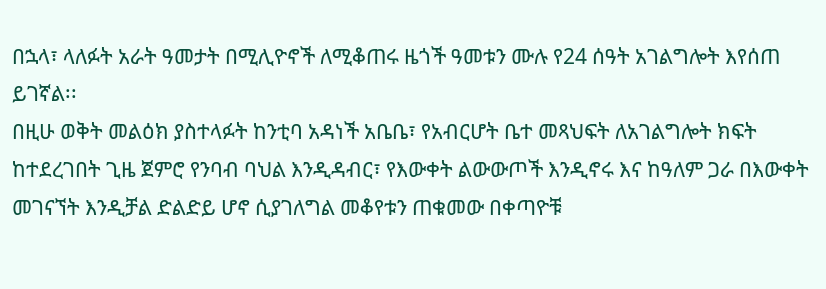በኋላ፣ ላለፉት አራት ዓመታት በሚሊዮኖች ለሚቆጠሩ ዜጎች ዓመቱን ሙሉ የ24 ሰዓት አገልግሎት እየሰጠ ይገኛል፡፡
በዚሁ ወቅት መልዕክ ያስተላፉት ከንቲባ አዳነች አቤቤ፣ የአብርሆት ቤተ መጻህፍት ለአገልግሎት ክፍት ከተደረገበት ጊዜ ጀምሮ የንባብ ባህል እንዲዳብር፣ የእውቀት ልውውጦች እንዲኖሩ እና ከዓለም ጋራ በእውቀት መገናኘት እንዲቻል ድልድይ ሆኖ ሲያገለግል መቆየቱን ጠቁመው በቀጣዮቹ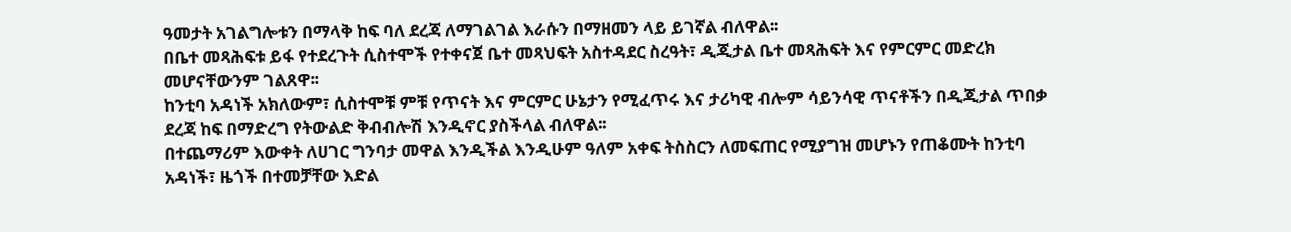ዓመታት አገልግሎቱን በማላቅ ከፍ ባለ ደረጃ ለማገልገል እራሱን በማዘመን ላይ ይገኛል ብለዋል፡፡
በቤተ መጻሕፍቱ ይፋ የተደረጉት ሲስተሞች የተቀናጀ ቤተ መጻህፍት አስተዳደር ስረዓት፣ ዲጂታል ቤተ መጻሕፍት እና የምርምር መድረክ መሆናቸውንም ገልጸዋ፡፡
ከንቲባ አዳነች አክለውም፣ ሲስተሞቹ ምቹ የጥናት እና ምርምር ሁኔታን የሚፈጥሩ እና ታሪካዊ ብሎም ሳይንሳዊ ጥናቶችን በዲጂታል ጥበቃ ደረጃ ከፍ በማድረግ የትውልድ ቅብብሎሽ እንዲኖር ያስችላል ብለዋል፡፡
በተጨማሪም እውቀት ለሀገር ግንባታ መዋል እንዲችል እንዲሁም ዓለም አቀፍ ትስስርን ለመፍጠር የሚያግዝ መሆኑን የጠቆሙት ከንቲባ አዳነች፣ ዜጎች በተመቻቸው እድል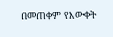በመጠቀም የእውቀት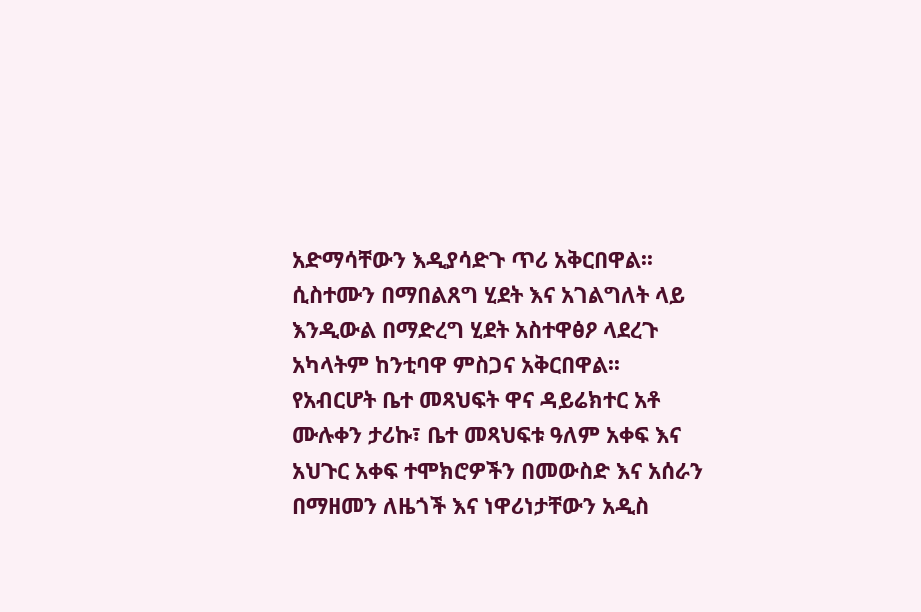አድማሳቸውን እዲያሳድጉ ጥሪ አቅርበዋል፡፡
ሲስተሙን በማበልጸግ ሂደት እና አገልግለት ላይ እንዲውል በማድረግ ሂደት አስተዋፅዖ ላደረጉ አካላትም ከንቲባዋ ምስጋና አቅርበዋል፡፡
የአብርሆት ቤተ መጻህፍት ዋና ዳይሬክተር አቶ ሙሉቀን ታሪኩ፣ ቤተ መጻህፍቱ ዓለም አቀፍ እና አህጉር አቀፍ ተሞክሮዎችን በመውስድ እና አሰራን በማዘመን ለዜጎች እና ነዋሪነታቸውን አዲስ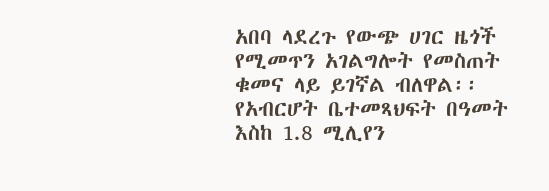አበባ ላደረጉ የውጭ ሀገር ዜጎች የሚመጥን አገልግሎት የመስጠት ቁመና ላይ ይገኛል ብለዋል፡፡
የአብርሆት ቤተመጻህፍት በዓመት እስከ 1.8 ሚሊየን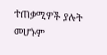ተጠቃሚዎች ያሉት መሆኑም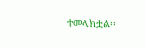ተመላክቷል፡፡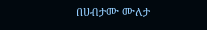በሀብታሙ ሙለታ